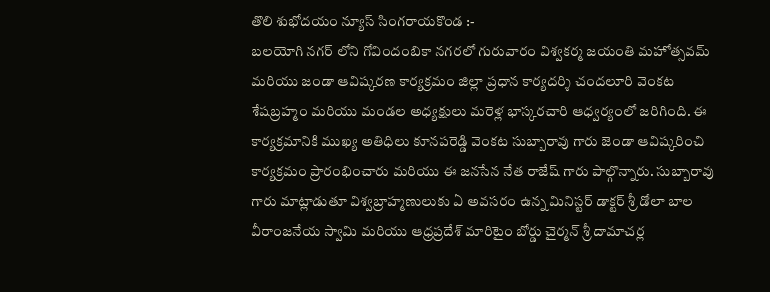తొలి శుభోదయం న్యూస్ సింగరాయకొండ :-
బలయోగి నగర్ లోని గోవిందంబికా నగరలో గురువారం విశ్వకర్మ జయంతి మహోత్సవమ్ మరియు జండా ఆవిష్కరణ కార్యక్రమం జిల్లా ప్రధాన కార్యదర్శి చందలూరి వెంకట శేషబ్రహ్మం మరియు మండల అధ్యక్షులు మరెళ్ల భాస్కరచారి ఆధ్వర్యంలో జరిగింది. ఈ కార్యక్రమానికి ముఖ్య అతిధిలు కూనపరెడ్డి వెంకట సుబ్బారావు గారు జెండా ఆవిష్కరించి కార్యక్రమం ప్రారంభించారు మరియు ఈ జనసేన నేత రాజేష్ గారు పాల్గొన్నారు. సుబ్బారావు గారు మాట్లాడుతూ విశ్వబ్రాహ్మణులుకు ఏ అవసరం ఉన్న మినిస్టర్ డాక్టర్ శ్రీ డోలా బాల వీరాంజనేయ స్వామి మరియు ఆధ్రప్రదేశ్ మారిటైం బోర్డు చైర్మన్ శ్రీ దామాచర్ల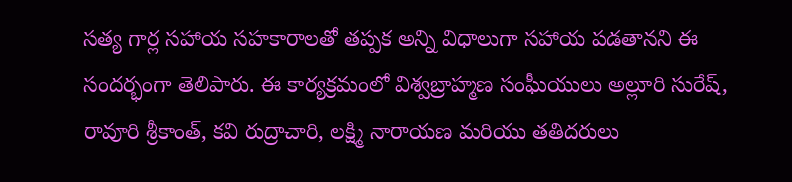సత్య గార్ల సహాయ సహకారాలతో తప్పక అన్ని విధాలుగా సహాయ పడతానని ఈ సందర్భంగా తెలిపారు. ఈ కార్యక్రమంలో విశ్వబ్రాహ్మణ సంఘీయులు అల్లూరి సురేష్, రావూరి శ్రీకాంత్, కవి రుద్రాచారి, లక్ష్మి నారాయణ మరియు తతిదరులు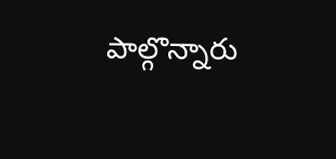పాల్గొన్నారు